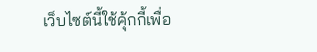เว็บไซต์นี้ใช้คุ้กกี้เพื่อ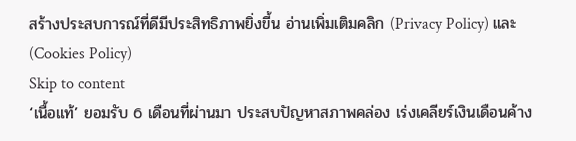สร้างประสบการณ์ที่ดีมีประสิทธิภาพยิ่งขี้น อ่านเพิ่มเติมคลิก (Privacy Policy) และ (Cookies Policy)
Skip to content
‘เนื้อแท้’ ยอมรับ 6 เดือนที่ผ่านมา ประสบปัญหาสภาพคล่อง เร่งเคลียร์เงินเดือนค้าง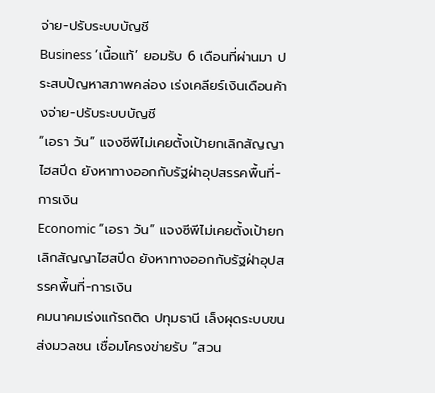จ่าย-ปรับระบบบัญชี
Business ‘เนื้อแท้’ ยอมรับ 6 เดือนที่ผ่านมา ประสบปัญหาสภาพคล่อง เร่งเคลียร์เงินเดือนค้างจ่าย-ปรับระบบบัญชี
“เอรา วัน” แจงซีพีไม่เคยตั้งเป้ายกเลิกสัญญาไฮสปีด ยังหาทางออกกับรัฐฝ่าอุปสรรคพื้นที่-การเงิน
Economic “เอรา วัน” แจงซีพีไม่เคยตั้งเป้ายกเลิกสัญญาไฮสปีด ยังหาทางออกกับรัฐฝ่าอุปสรรคพื้นที่-การเงิน
คมนาคมเร่งแก้รถติด ปทุมธานี เล็งผุดระบบขนส่งมวลชน เชื่อมโครงข่ายรับ ”สวน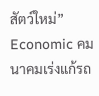สัตว์ใหม่”
Economic คมนาคมเร่งแก้รถ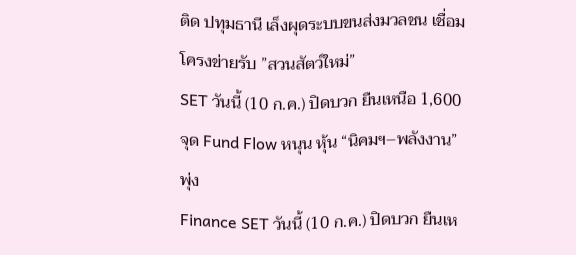ติด ปทุมธานี เล็งผุดระบบขนส่งมวลชน เชื่อมโครงข่ายรับ ”สวนสัตว์ใหม่”
SET วันนี้ (10 ก.ค.) ปิดบวก ยืนเหนือ 1,600 จุด Fund Flow หนุน หุ้น “นิคมฯ–พลังงาน” พุ่ง
Finance SET วันนี้ (10 ก.ค.) ปิดบวก ยืนเห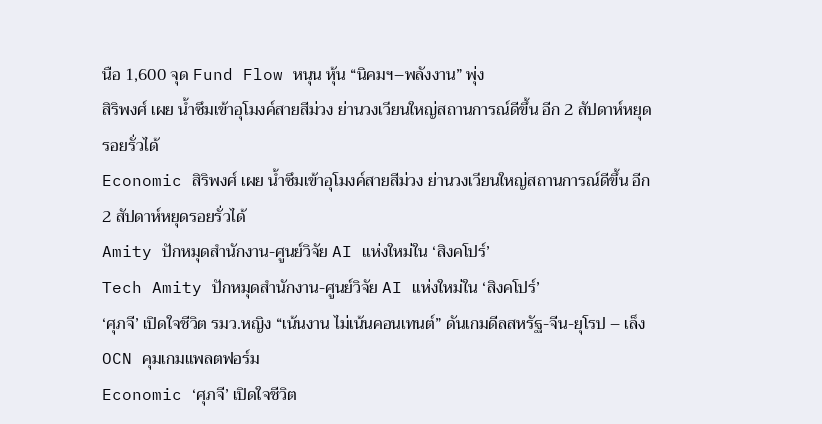นือ 1,600 จุด Fund Flow หนุน หุ้น “นิคมฯ–พลังงาน” พุ่ง
สิริพงศ์ เผย น้ำซึมเข้าอุโมงค์สายสีม่วง ย่านวงเวียนใหญ่สถานการณ์ดีขึ้น อีก 2 สัปดาห์หยุดรอยรั่วได้
Economic สิริพงศ์ เผย น้ำซึมเข้าอุโมงค์สายสีม่วง ย่านวงเวียนใหญ่สถานการณ์ดีขึ้น อีก 2 สัปดาห์หยุดรอยรั่วได้
Amity ปักหมุดสำนักงาน-ศูนย์วิจัย AI แห่งใหม่ใน ‘สิงคโปร์’
Tech Amity ปักหมุดสำนักงาน-ศูนย์วิจัย AI แห่งใหม่ใน ‘สิงคโปร์’
‘ศุภจี’ เปิดใจชีวิต รมว.หญิง “เน้นงาน ไม่เน้นคอนเทนต์” ดันเกมดีลสหรัฐ-จีน-ยุโรป – เล็ง OCN คุมเกมแพลตฟอร์ม
Economic ‘ศุภจี’ เปิดใจชีวิต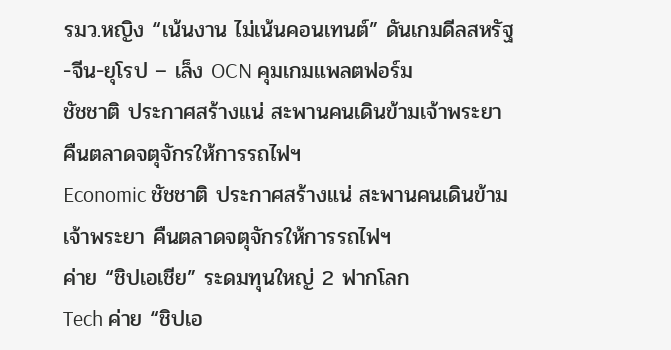รมว.หญิง “เน้นงาน ไม่เน้นคอนเทนต์” ดันเกมดีลสหรัฐ-จีน-ยุโรป – เล็ง OCN คุมเกมแพลตฟอร์ม
ชัชชาติ ประกาศสร้างแน่ สะพานคนเดินข้ามเจ้าพระยา คืนตลาดจตุจักรให้การรถไฟฯ
Economic ชัชชาติ ประกาศสร้างแน่ สะพานคนเดินข้ามเจ้าพระยา คืนตลาดจตุจักรให้การรถไฟฯ
ค่าย “ชิปเอเชีย” ระดมทุนใหญ่ 2 ฟากโลก
Tech ค่าย “ชิปเอ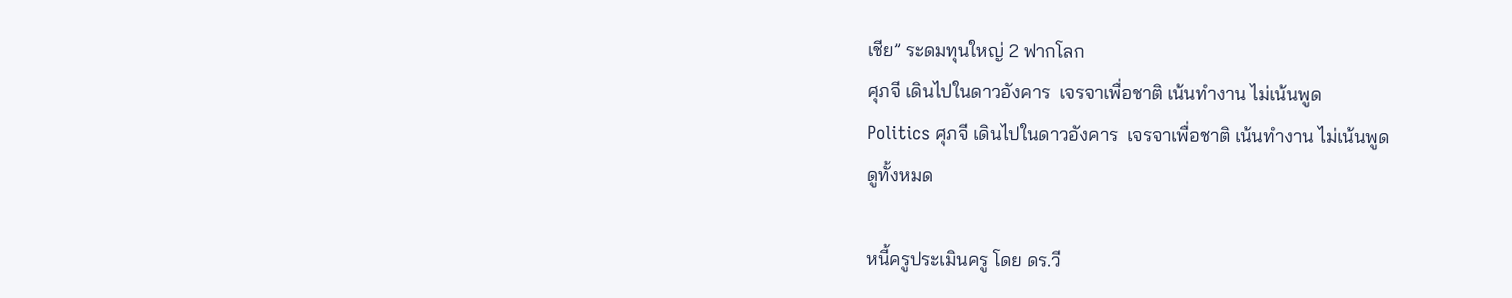เชีย” ระดมทุนใหญ่ 2 ฟากโลก
ศุภจี เดินไปในดาวอังคาร  เจรจาเพื่อชาติ เน้นทำงาน ไม่เน้นพูด
Politics ศุภจี เดินไปในดาวอังคาร  เจรจาเพื่อชาติ เน้นทำงาน ไม่เน้นพูด
ดูทั้งหมด

หนี้ครูประเมินครู โดย ดร.วี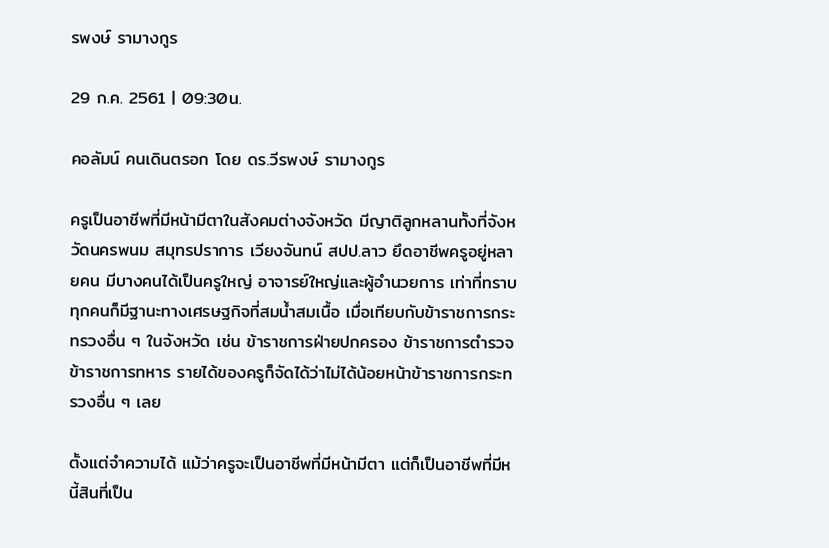รพงษ์ รามางกูร

29 ก.ค. 2561 | 09:30น.

คอลัมน์ คนเดินตรอก โดย ดร.วีรพงษ์ รามางกูร

ครูเป็นอาชีพที่มีหน้ามีตาในสังคมต่างจังหวัด มีญาติลูกหลานทั้งที่จังหวัดนครพนม สมุทรปราการ เวียงจันทน์ สปป.ลาว ยึดอาชีพครูอยู่หลายคน มีบางคนได้เป็นครูใหญ่ อาจารย์ใหญ่และผู้อำนวยการ เท่าที่ทราบทุกคนก็มีฐานะทางเศรษฐกิจที่สมน้ำสมเนื้อ เมื่อเทียบกับข้าราชการกระทรวงอื่น ๆ ในจังหวัด เช่น ข้าราชการฝ่ายปกครอง ข้าราชการตำรวจ ข้าราชการทหาร รายได้ของครูก็จัดได้ว่าไม่ได้น้อยหน้าข้าราชการกระทรวงอื่น ๆ เลย

ตั้งแต่จำความได้ แม้ว่าครูจะเป็นอาชีพที่มีหน้ามีตา แต่ก็เป็นอาชีพที่มีหนี้สินที่เป็น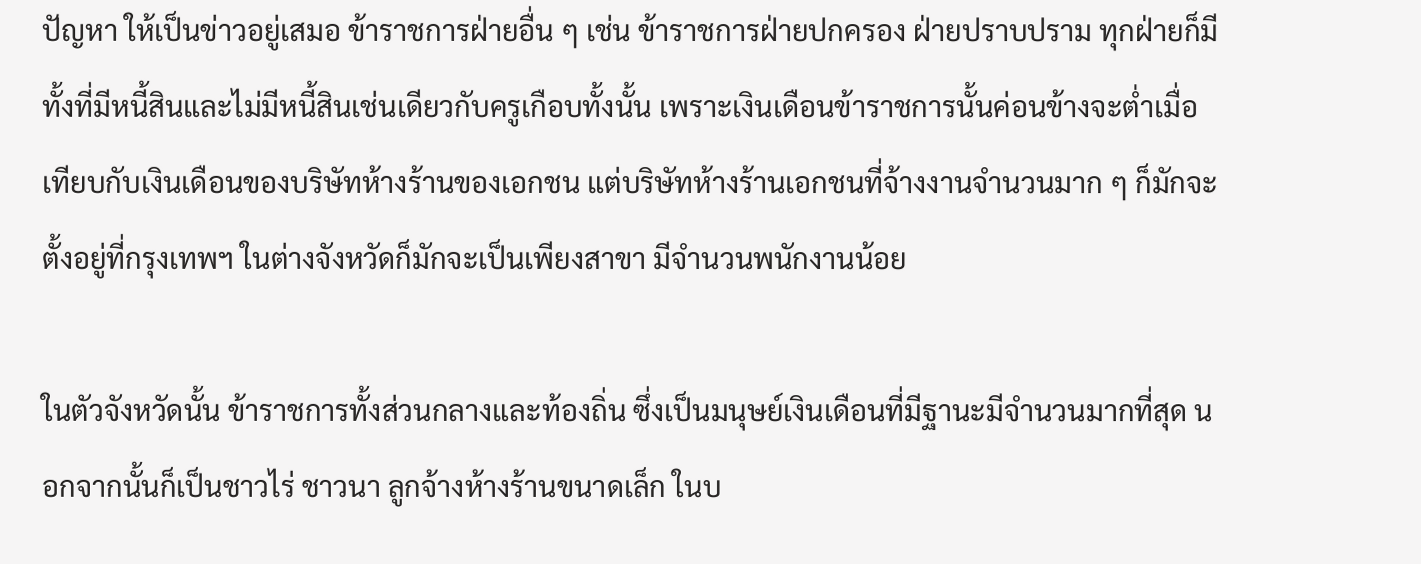ปัญหา ให้เป็นข่าวอยู่เสมอ ข้าราชการฝ่ายอื่น ๆ เช่น ข้าราชการฝ่ายปกครอง ฝ่ายปราบปราม ทุกฝ่ายก็มีทั้งที่มีหนี้สินและไม่มีหนี้สินเช่นเดียวกับครูเกือบทั้งนั้น เพราะเงินเดือนข้าราชการนั้นค่อนข้างจะต่ำเมื่อเทียบกับเงินเดือนของบริษัทห้างร้านของเอกชน แต่บริษัทห้างร้านเอกชนที่จ้างงานจำนวนมาก ๆ ก็มักจะตั้งอยู่ที่กรุงเทพฯ ในต่างจังหวัดก็มักจะเป็นเพียงสาขา มีจำนวนพนักงานน้อย

ในตัวจังหวัดนั้น ข้าราชการทั้งส่วนกลางและท้องถิ่น ซึ่งเป็นมนุษย์เงินเดือนที่มีฐานะมีจำนวนมากที่สุด นอกจากนั้นก็เป็นชาวไร่ ชาวนา ลูกจ้างห้างร้านขนาดเล็ก ในบ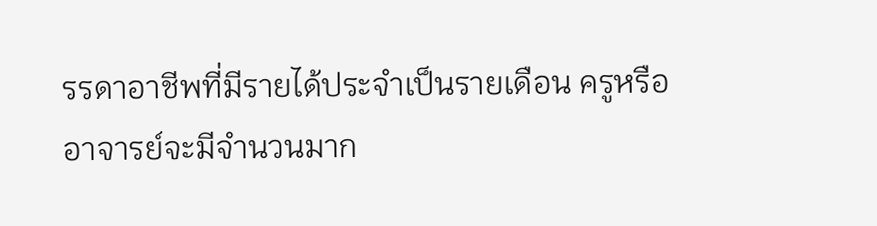รรดาอาชีพที่มีรายได้ประจำเป็นรายเดือน ครูหรืออาจารย์จะมีจำนวนมาก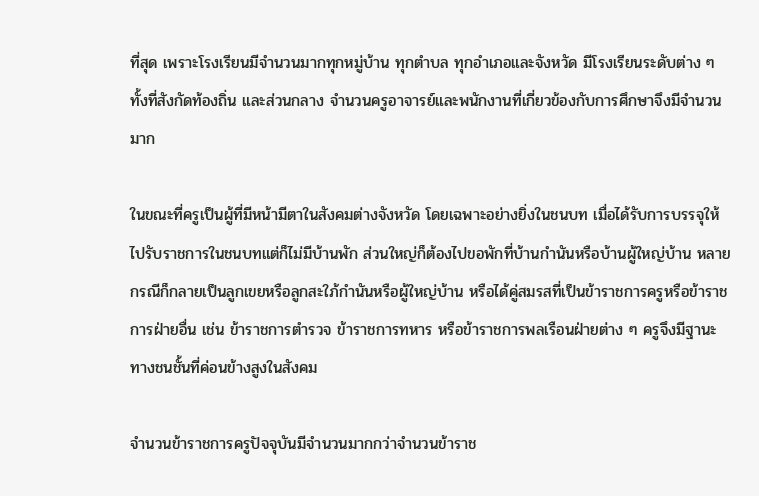ที่สุด เพราะโรงเรียนมีจำนวนมากทุกหมู่บ้าน ทุกตำบล ทุกอำเภอและจังหวัด มีโรงเรียนระดับต่าง ๆ ทั้งที่สังกัดท้องถิ่น และส่วนกลาง จำนวนครูอาจารย์และพนักงานที่เกี่ยวข้องกับการศึกษาจึงมีจำนวนมาก

ในขณะที่ครูเป็นผู้ที่มีหน้ามีตาในสังคมต่างจังหวัด โดยเฉพาะอย่างยิ่งในชนบท เมื่อได้รับการบรรจุให้ไปรับราชการในชนบทแต่ก็ไม่มีบ้านพัก ส่วนใหญ่ก็ต้องไปขอพักที่บ้านกำนันหรือบ้านผู้ใหญ่บ้าน หลายกรณีก็กลายเป็นลูกเขยหรือลูกสะใภ้กำนันหรือผู้ใหญ่บ้าน หรือได้คู่สมรสที่เป็นข้าราชการครูหรือข้าราชการฝ่ายอื่น เช่น ข้าราชการตำรวจ ข้าราชการทหาร หรือข้าราชการพลเรือนฝ่ายต่าง ๆ ครูจึงมีฐานะทางชนชั้นที่ค่อนข้างสูงในสังคม

จำนวนข้าราชการครูปัจจุบันมีจำนวนมากกว่าจำนวนข้าราช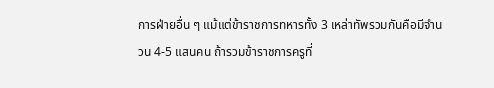การฝ่ายอื่น ๆ แม้แต่ข้าราชการทหารทั้ง 3 เหล่าทัพรวมกันคือมีจำนวน 4-5 แสนคน ถ้ารวมข้าราชการครูที่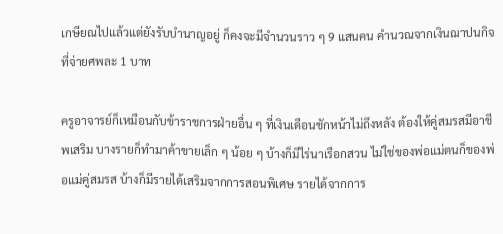เกษียณไปแล้วแต่ยังรับบำนาญอยู่ ก็คงจะมีจำนวนราว ๆ 9 แสนคน คำนวณจากเงินฌาปนกิจที่จ่ายศพละ 1 บาท

ครูอาจารย์ก็เหมือนกับข้าราชการฝ่ายอื่น ๆ ที่เงินเดือนชักหน้าไม่ถึงหลัง ต้องให้คู่สมรสมีอาชีพเสริม บางรายก็ทำมาค้าขายเล็ก ๆ น้อย ๆ บ้างก็มีไร่นาเรือกสวน ไม่ใช่ของพ่อแม่ตนก็ของพ่อแม่คู่สมรส บ้างก็มีรายได้เสริมจากการสอนพิเศษ รายได้จากการ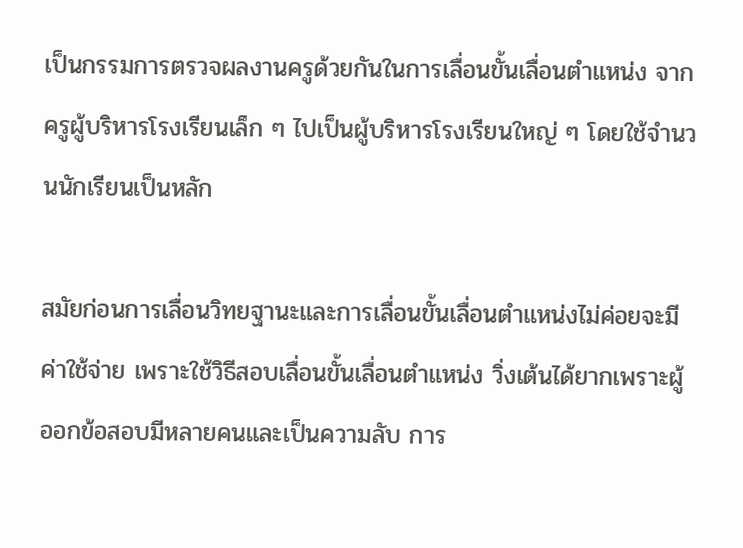เป็นกรรมการตรวจผลงานครูด้วยกันในการเลื่อนขั้นเลื่อนตำแหน่ง จากครูผู้บริหารโรงเรียนเล็ก ๆ ไปเป็นผู้บริหารโรงเรียนใหญ่ ๆ โดยใช้จำนวนนักเรียนเป็นหลัก

สมัยก่อนการเลื่อนวิทยฐานะและการเลื่อนขั้นเลื่อนตำแหน่งไม่ค่อยจะมีค่าใช้จ่าย เพราะใช้วิธีสอบเลื่อนขั้นเลื่อนตำแหน่ง วิ่งเต้นได้ยากเพราะผู้ออกข้อสอบมีหลายคนและเป็นความลับ การ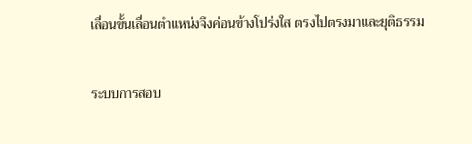เลื่อนขั้นเลื่อนตำแหน่งจึงค่อนข้างโปร่งใส ตรงไปตรงมาและยุติธรรม

ระบบการสอบ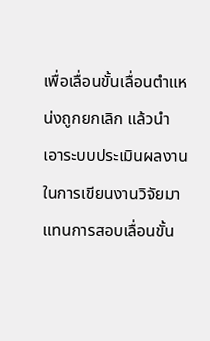เพื่อเลื่อนขั้นเลื่อนตำแหน่งถูกยกเลิก แล้วนำเอาระบบประเมินผลงานในการเขียนงานวิจัยมาแทนการสอบเลื่อนขั้น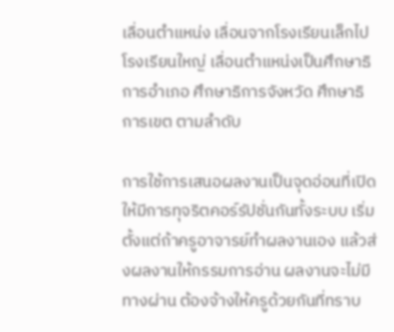เลื่อนตำแหน่ง เลื่อนจากโรงเรียนเล็กไปโรงเรียนใหญ่ เลื่อนตำแหน่งเป็นศึกษาธิการอำเภอ ศึกษาธิการจังหวัด ศึกษาธิการเขต ตามลำดับ

การใช้การเสนอผลงานเป็นจุดอ่อนที่เปิดให้มีการทุจริตคอร์รัปชั่นกันทั้งระบบ เริ่มตั้งแต่ถ้าครูอาจารย์ทำผลงานเอง แล้วส่งผลงานให้กรรมการอ่าน ผลงานจะไม่มีทางผ่าน ต้องจ้างให้ครูด้วยกันที่ทราบ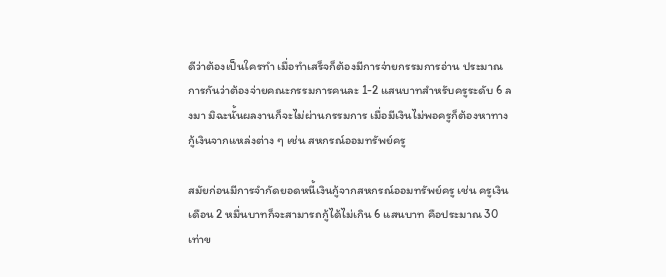ดีว่าต้องเป็นใครทำ เมื่อทำเสร็จก็ต้องมีการจ่ายกรรมการอ่าน ประมาณการกันว่าต้องจ่ายคณะกรรมการคนละ 1-2 แสนบาทสำหรับครูระดับ 6 ลงมา มิฉะนั้นผลงานก็จะไม่ผ่านกรรมการ เมื่อมีเงินไม่พอครูก็ต้องหาทางกู้เงินจากแหล่งต่าง ๆ เช่น สหกรณ์ออมทรัพย์ครู

สมัยก่อนมีการจำกัดยอดหนี้เงินกู้จากสหกรณ์ออมทรัพย์ครู เช่น ครูเงินเดือน 2 หมื่นบาทก็จะสามารถกู้ได้ไม่เกิน 6 แสนบาท คือประมาณ 30 เท่าข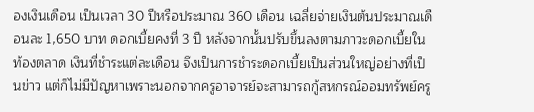องเงินเดือน เป็นเวลา 30 ปีหรือประมาณ 360 เดือน เฉลี่ยจ่ายเงินต้นประมาณเดือนละ 1,650 บาท ดอกเบี้ยคงที่ 3 ปี หลังจากนั้นปรับขึ้นลงตามภาวะดอกเบี้ยในท้องตลาด เงินที่ชำระแต่ละเดือน จึงเป็นการชำระดอกเบี้ยเป็นส่วนใหญ่อย่างที่เป็นข่าว แต่ก็ไม่มีปัญหาเพราะนอกจากครูอาจารย์จะสามารถกู้สหกรณ์ออมทรัพย์ครู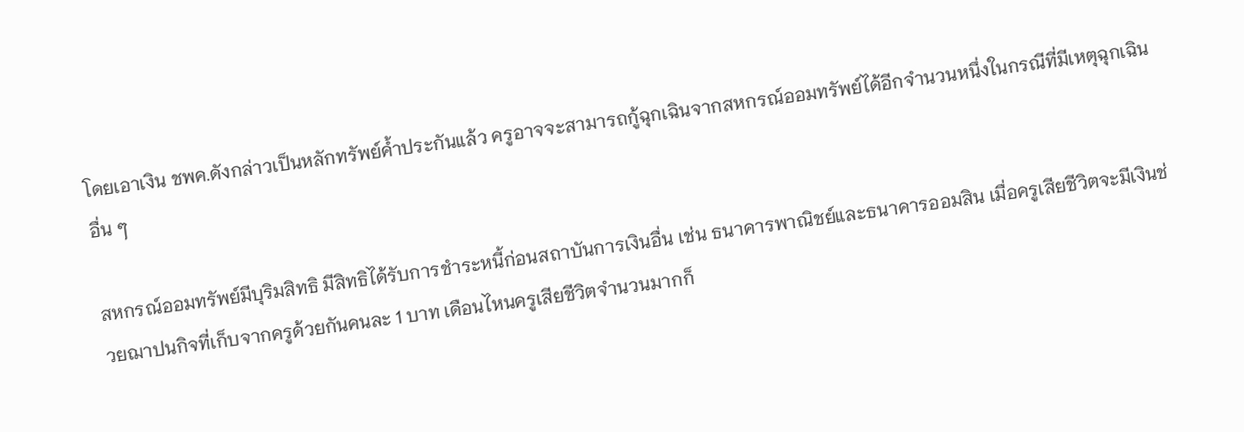โดยเอาเงิน ชพค.ดังกล่าวเป็นหลักทรัพย์ค้ำประกันแล้ว ครูอาจจะสามารถกู้ฉุกเฉินจากสหกรณ์ออมทรัพย์ได้อีกจำนวนหนึ่งในกรณีที่มีเหตุฉุกเฉินอื่น ๆ

สหกรณ์ออมทรัพย์มีบุริมสิทธิ มีสิทธิได้รับการชำระหนี้ก่อนสถาบันการเงินอื่น เช่น ธนาคารพาณิชย์และธนาคารออมสิน เมื่อครูเสียชีวิตจะมีเงินช่วยฌาปนกิจที่เก็บจากครูด้วยกันคนละ 1 บาท เดือนไหนครูเสียชีวิตจำนวนมากก็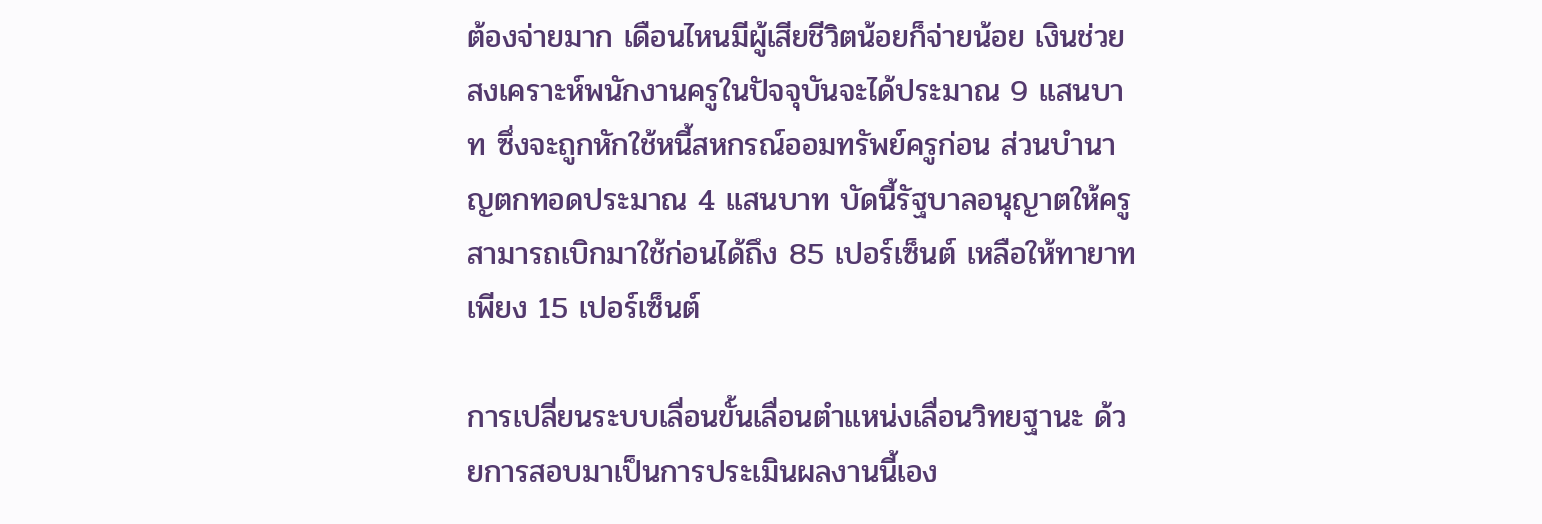ต้องจ่ายมาก เดือนไหนมีผู้เสียชีวิตน้อยก็จ่ายน้อย เงินช่วยสงเคราะห์พนักงานครูในปัจจุบันจะได้ประมาณ 9 แสนบาท ซึ่งจะถูกหักใช้หนี้สหกรณ์ออมทรัพย์ครูก่อน ส่วนบำนาญตกทอดประมาณ 4 แสนบาท บัดนี้รัฐบาลอนุญาตให้ครูสามารถเบิกมาใช้ก่อนได้ถึง 85 เปอร์เซ็นต์ เหลือให้ทายาทเพียง 15 เปอร์เซ็นต์

การเปลี่ยนระบบเลื่อนขั้นเลื่อนตำแหน่งเลื่อนวิทยฐานะ ด้วยการสอบมาเป็นการประเมินผลงานนี้เอง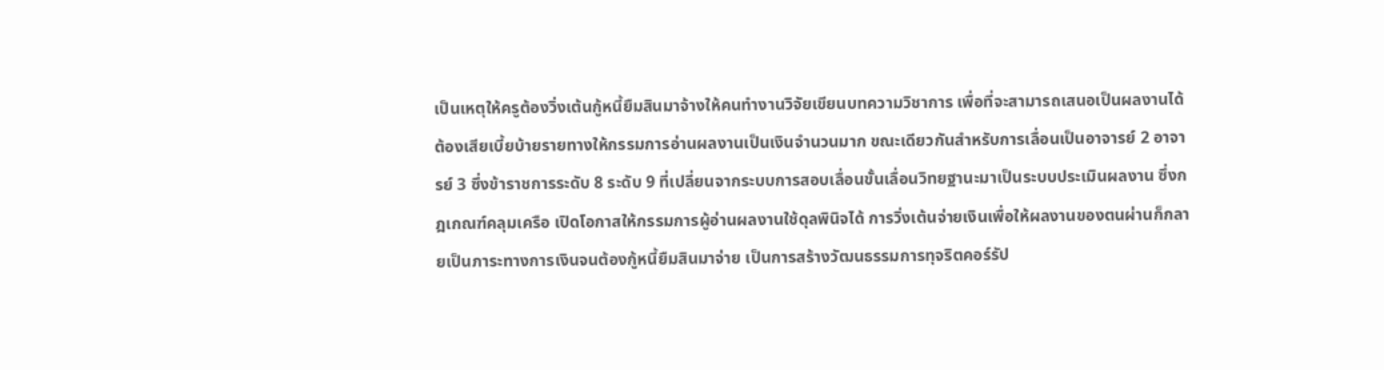เป็นเหตุให้ครูต้องวิ่งเต้นกู้หนี้ยืมสินมาจ้างให้คนทำงานวิจัยเขียนบทความวิชาการ เพื่อที่จะสามารถเสนอเป็นผลงานได้ ต้องเสียเบี้ยบ้ายรายทางให้กรรมการอ่านผลงานเป็นเงินจำนวนมาก ขณะเดียวกันสำหรับการเลื่อนเป็นอาจารย์ 2 อาจารย์ 3 ซึ่งข้าราชการระดับ 8 ระดับ 9 ที่เปลี่ยนจากระบบการสอบเลื่อนขั้นเลื่อนวิทยฐานะมาเป็นระบบประเมินผลงาน ซึ่งกฎเกณฑ์คลุมเครือ เปิดโอกาสให้กรรมการผู้อ่านผลงานใช้ดุลพินิจได้ การวิ่งเต้นจ่ายเงินเพื่อให้ผลงานของตนผ่านก็กลายเป็นภาระทางการเงินจนต้องกู้หนี้ยืมสินมาจ่าย เป็นการสร้างวัฒนธรรมการทุจริตคอร์รัป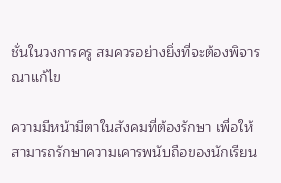ชั่นในวงการครู สมควรอย่างยิ่งที่จะต้องพิจารณาแก้ไข

ความมีหน้ามีตาในสังคมที่ต้องรักษา เพื่อให้สามารถรักษาความเคารพนับถือของนักเรียน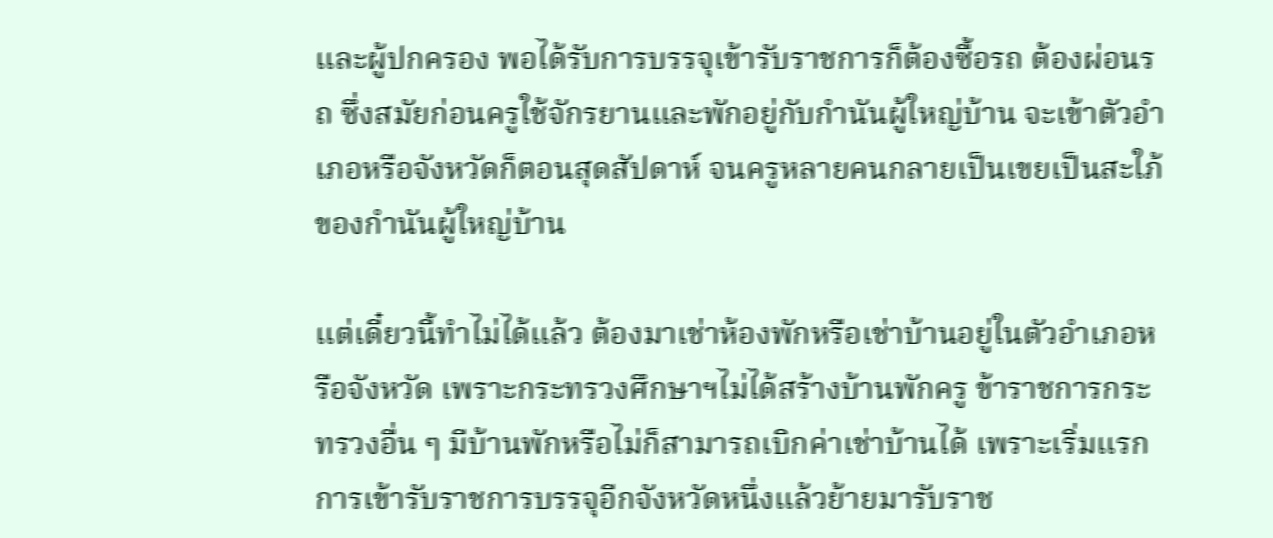และผู้ปกครอง พอได้รับการบรรจุเข้ารับราชการก็ต้องซื้อรถ ต้องผ่อนรถ ซึ่งสมัยก่อนครูใช้จักรยานและพักอยู่กับกำนันผู้ใหญ่บ้าน จะเข้าตัวอำเภอหรือจังหวัดก็ตอนสุดสัปดาห์ จนครูหลายคนกลายเป็นเขยเป็นสะใภ้ของกำนันผู้ใหญ่บ้าน

แต่เดี๋ยวนี้ทำไม่ได้แล้ว ต้องมาเช่าห้องพักหรือเช่าบ้านอยู่ในตัวอำเภอหรือจังหวัด เพราะกระทรวงศึกษาฯไม่ได้สร้างบ้านพักครู ข้าราชการกระทรวงอื่น ๆ มีบ้านพักหรือไม่ก็สามารถเบิกค่าเช่าบ้านได้ เพราะเริ่มแรกการเข้ารับราชการบรรจุอีกจังหวัดหนึ่งแล้วย้ายมารับราช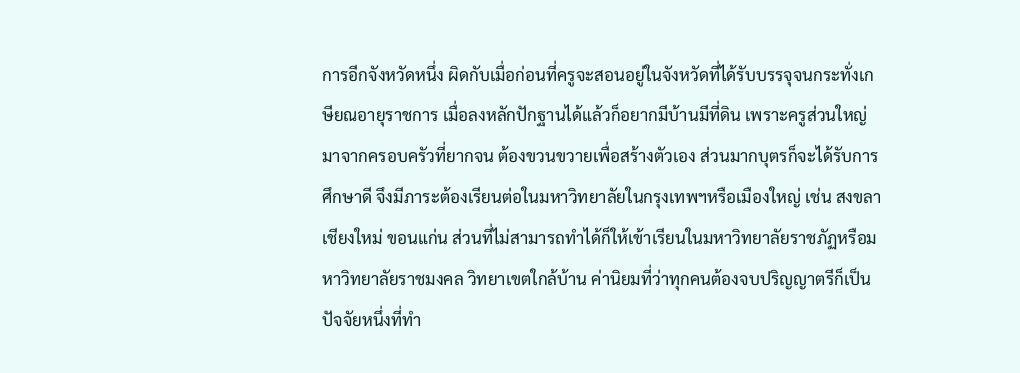การอีกจังหวัดหนึ่ง ผิดกับเมื่อก่อนที่ครูจะสอนอยู่ในจังหวัดที่ได้รับบรรจุจนกระทั่งเกษียณอายุราชการ เมื่อลงหลักปักฐานได้แล้วก็อยากมีบ้านมีที่ดิน เพราะครูส่วนใหญ่มาจากครอบครัวที่ยากจน ต้องขวนขวายเพื่อสร้างตัวเอง ส่วนมากบุตรก็จะได้รับการศึกษาดี จึงมีภาระต้องเรียนต่อในมหาวิทยาลัยในกรุงเทพฯหรือเมืองใหญ่ เช่น สงขลา เชียงใหม่ ขอนแก่น ส่วนที่ไม่สามารถทำได้ก็ให้เข้าเรียนในมหาวิทยาลัยราชภัฏหรือมหาวิทยาลัยราชมงคล วิทยาเขตใกล้บ้าน ค่านิยมที่ว่าทุกคนต้องจบปริญญาตรีก็เป็นปัจจัยหนึ่งที่ทำ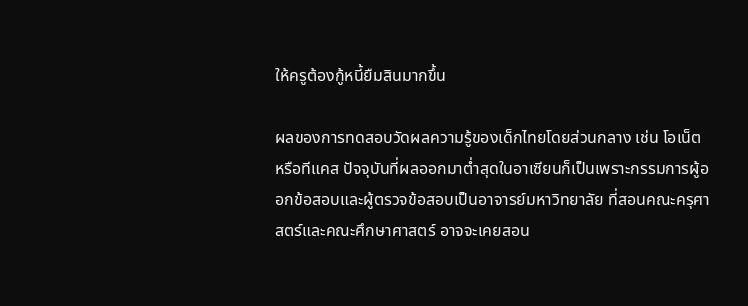ให้ครูต้องกู้หนี้ยืมสินมากขึ้น

ผลของการทดสอบวัดผลความรู้ของเด็กไทยโดยส่วนกลาง เช่น โอเน็ตหรือทีแคส ปัจจุบันที่ผลออกมาต่ำสุดในอาเซียนก็เป็นเพราะกรรมการผู้ออกข้อสอบและผู้ตรวจข้อสอบเป็นอาจารย์มหาวิทยาลัย ที่สอนคณะครุศาสตร์และคณะศึกษาศาสตร์ อาจจะเคยสอน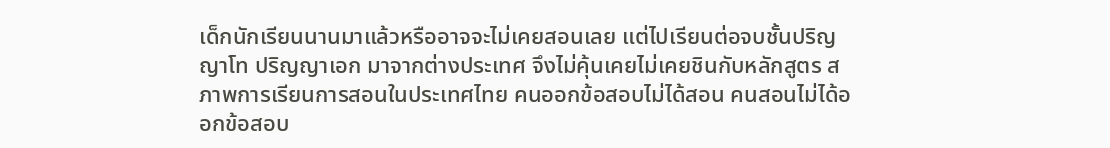เด็กนักเรียนนานมาแล้วหรืออาจจะไม่เคยสอนเลย แต่ไปเรียนต่อจบชั้นปริญญาโท ปริญญาเอก มาจากต่างประเทศ จึงไม่คุ้นเคยไม่เคยชินกับหลักสูตร สภาพการเรียนการสอนในประเทศไทย คนออกข้อสอบไม่ได้สอน คนสอนไม่ได้ออกข้อสอบ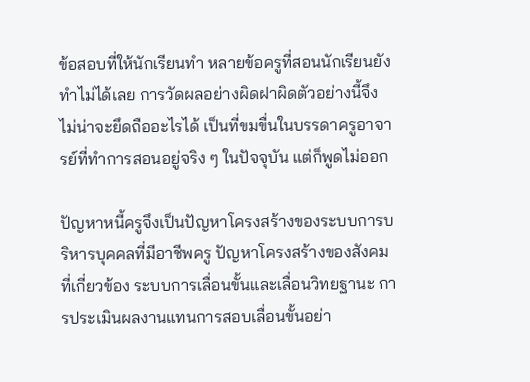ข้อสอบที่ให้นักเรียนทำ หลายข้อครูที่สอนนักเรียนยังทำไม่ได้เลย การวัดผลอย่างผิดฝาผิดตัวอย่างนี้จึงไม่น่าจะยึดถืออะไรได้ เป็นที่ขมขื่นในบรรดาครูอาจารย์ที่ทำการสอนอยู่จริง ๆ ในปัจจุบัน แต่ก็พูดไม่ออก

ปัญหาหนี้ครูจึงเป็นปัญหาโครงสร้างของระบบการบริหารบุคคลที่มีอาชีพครู ปัญหาโครงสร้างของสังคมที่เกี่ยวข้อง ระบบการเลื่อนขั้นและเลื่อนวิทยฐานะ การประเมินผลงานแทนการสอบเลื่อนขั้นอย่า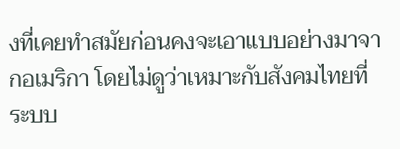งที่เคยทำสมัยก่อนคงจะเอาแบบอย่างมาจากอเมริกา โดยไม่ดูว่าเหมาะกับสังคมไทยที่ระบบ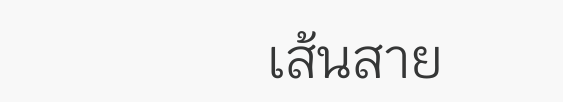เส้นสาย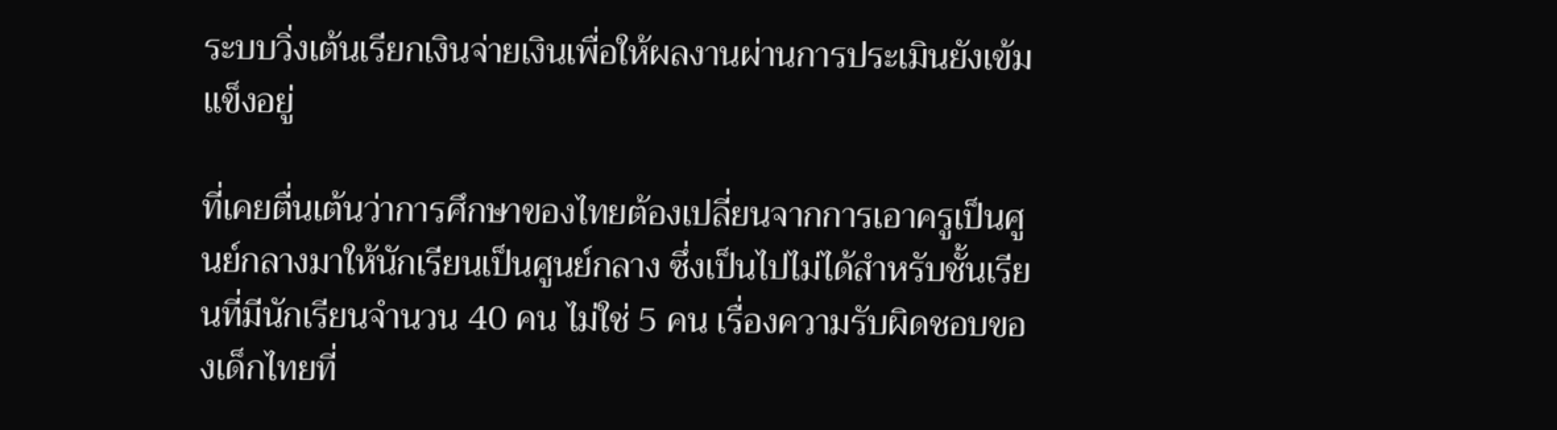ระบบวิ่งเต้นเรียกเงินจ่ายเงินเพื่อให้ผลงานผ่านการประเมินยังเข้มแข็งอยู่

ที่เคยตื่นเต้นว่าการศึกษาของไทยต้องเปลี่ยนจากการเอาครูเป็นศูนย์กลางมาให้นักเรียนเป็นศูนย์กลาง ซึ่งเป็นไปไม่ได้สำหรับชั้นเรียนที่มีนักเรียนจำนวน 40 คน ไม่ใช่ 5 คน เรื่องความรับผิดชอบของเด็กไทยที่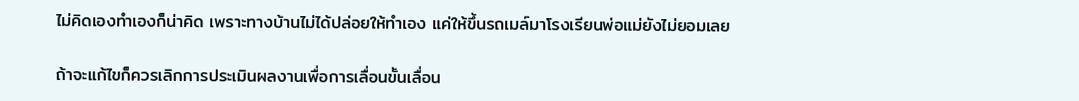ไม่คิดเองทำเองก็น่าคิด เพราะทางบ้านไม่ได้ปล่อยให้ทำเอง แค่ให้ขึ้นรถเมล์มาโรงเรียนพ่อแม่ยังไม่ยอมเลย

ถ้าจะแก้ไขก็ควรเลิกการประเมินผลงานเพื่อการเลื่อนขั้นเลื่อน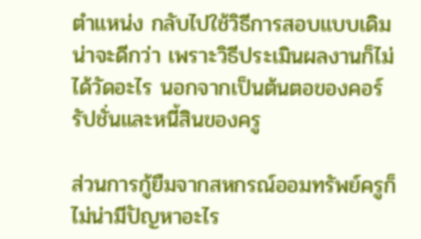ตำแหน่ง กลับไปใช้วิธีการสอบแบบเดิมน่าจะดีกว่า เพราะวิธีประเมินผลงานก็ไม่ได้วัดอะไร นอกจากเป็นต้นตอของคอร์รัปชั่นและหนี้สินของครู

ส่วนการกู้ยืมจากสหกรณ์ออมทรัพย์ครูก็ไม่น่ามีปัญหาอะไร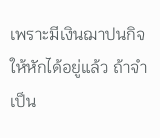เพราะมีเงินฌาปนกิจให้หักได้อยู่แล้ว ถ้าจำเป็น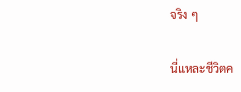จริง ๆ

นี่แหละชีวิตค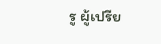รู ผู้เปรีย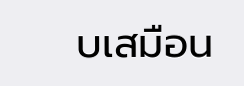บเสมือน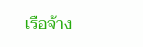เรือจ้าง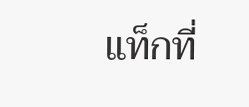แท็กที่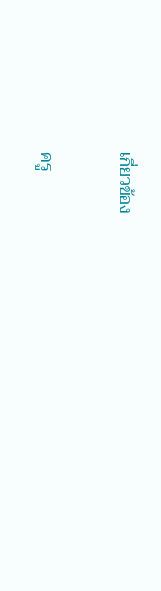เกี่ยวข้อง

ครู